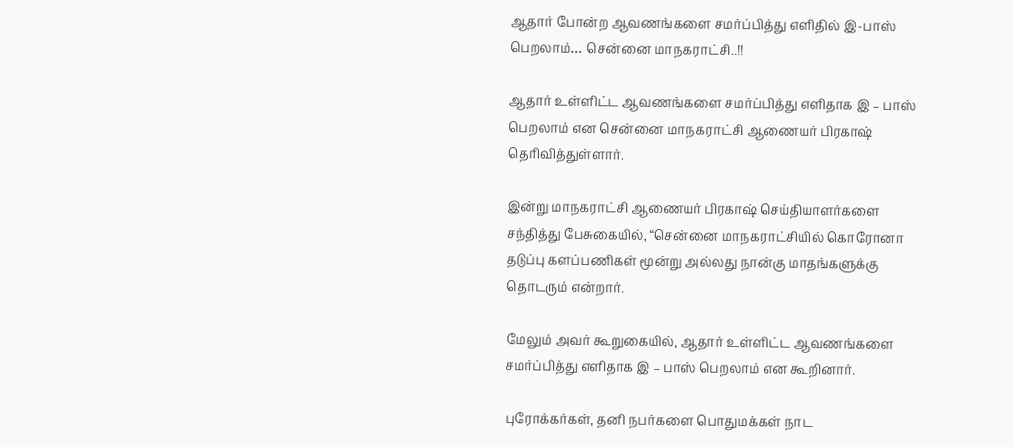ஆதார் போன்ற ஆவணங்களை சமர்ப்பித்து எளிதில் இ-பாஸ் பெறலாம்… சென்னை மாநகராட்சி..!!

ஆதார் உள்ளிட்ட ஆவணங்களை சமர்ப்பித்து எளிதாக இ – பாஸ் பெறலாம் என சென்னை மாநகராட்சி ஆணையர் பிரகாஷ் தெரிவித்துள்ளார்.

இன்று மாநகராட்சி ஆணையர் பிரகாஷ் செய்தியாளர்களை சந்தித்து பேசுகையில், “சென்னை மாநகராட்சியில் கொரோனா தடுப்பு களப்பணிகள் மூன்று அல்லது நான்கு மாதங்களுக்கு தொடரும் என்றார்.

மேலும் அவர் கூறுகையில், ஆதார் உள்ளிட்ட ஆவணங்களை சமர்ப்பித்து எளிதாக இ – பாஸ் பெறலாம் என கூறினார்.

புரோக்கர்கள், தனி நபர்களை பொதுமக்கள் நாட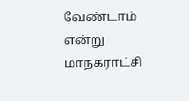வேண்டாம் என்று மாநகராட்சி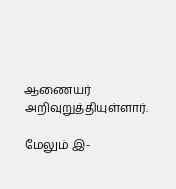ஆணையர் அறிவுறுத்தியுள்ளார்.

மேலும் இ-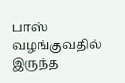பாஸ் வழங்குவதில் இருந்த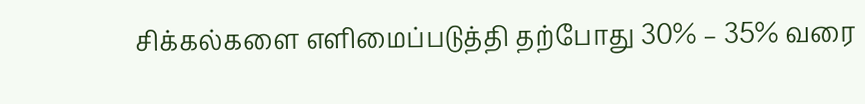சிக்கல்களை எளிமைப்படுத்தி தற்போது 30% – 35% வரை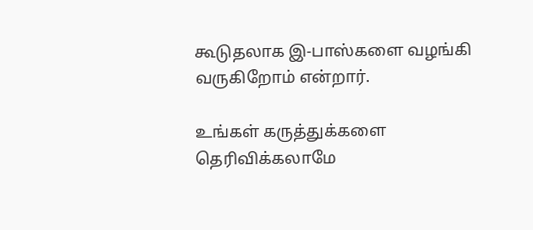கூடுதலாக இ-பாஸ்களை வழங்கி வருகிறோம் என்றார்.

உங்கள் கருத்துக்களை தெரிவிக்கலாமே